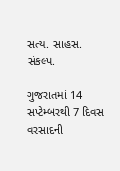સત્ય. સાહસ. સંકલ્પ.

ગુજરાતમાં 14 સપ્ટેમ્બરથી 7 દિવસ વરસાદની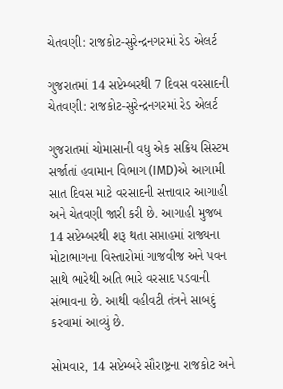ચેતવણી: રાજકોટ-સુરેન્દ્રનગરમાં રેડ એલર્ટ

ગુજરાતમાં 14 સપ્ટેમ્બરથી 7 દિવસ વરસાદની ચેતવણી: રાજકોટ-સુરેન્દ્રનગરમાં રેડ એલર્ટ

ગુજરાતમાં ચોમાસાની વધુ એક સક્રિય સિસ્ટમ સર્જાતાં હવામાન વિભાગ (IMD)એ આગામી સાત દિવસ માટે વરસાદની સત્તાવાર આગાહી અને ચેતવણી જારી કરી છે. આગાહી મુજબ 14 સપ્ટેમ્બરથી શરૂ થતા સપ્તાહમાં રાજ્યના મોટાભાગના વિસ્તારોમાં ગાજવીજ અને પવન સાથે ભારેથી અતિ ભારે વરસાદ પડવાની સંભાવના છે. આથી વહીવટી તંત્રને સાબદું કરવામાં આવ્યું છે.

સોમવાર, 14 સપ્ટેમ્બરે સૌરાષ્ટ્રના રાજકોટ અને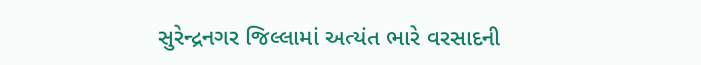સુરેન્દ્રનગર જિલ્લામાં અત્યંત ભારે વરસાદની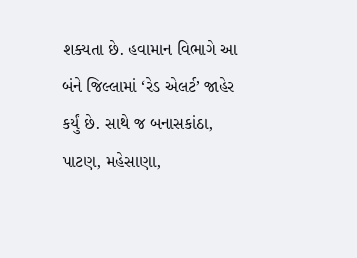શક્યતા છે. હવામાન વિભાગે આ બંને જિલ્લામાં ‘રેડ એલર્ટ’ જાહેર કર્યું છે. સાથે જ બનાસકાંઠા, પાટણ, મહેસાણા,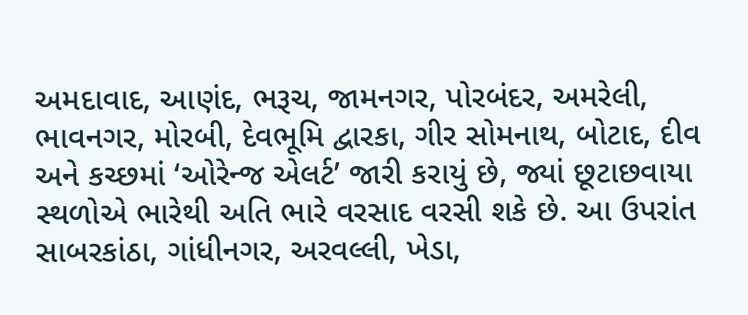અમદાવાદ, આણંદ, ભરૂચ, જામનગર, પોરબંદર, અમરેલી, ભાવનગર, મોરબી, દેવભૂમિ દ્વારકા, ગીર સોમનાથ, બોટાદ, દીવ અને કચ્છમાં ‘ઓરેન્જ એલર્ટ’ જારી કરાયું છે, જ્યાં છૂટાછવાયા સ્થળોએ ભારેથી અતિ ભારે વરસાદ વરસી શકે છે. આ ઉપરાંત સાબરકાંઠા, ગાંધીનગર, અરવલ્લી, ખેડા,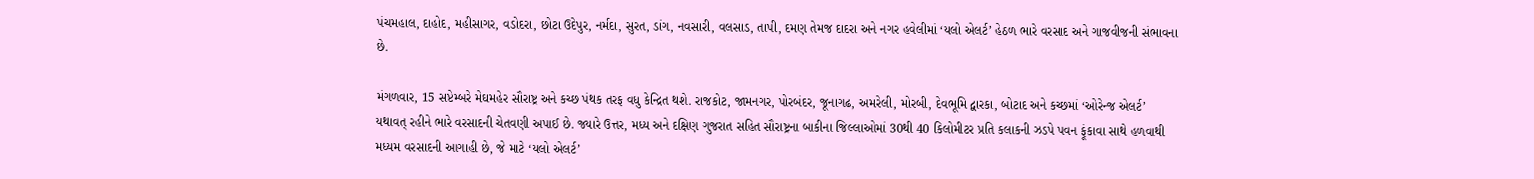પંચમહાલ, દાહોદ, મહીસાગર, વડોદરા, છોટા ઉદેપુર, નર્મદા, સુરત, ડાંગ, નવસારી, વલસાડ, તાપી, દમણ તેમજ દાદરા અને નગર હવેલીમાં ‘યલો એલર્ટ’ હેઠળ ભારે વરસાદ અને ગાજવીજની સંભાવના છે.

મંગળવાર, 15 સપ્ટેમ્બરે મેઘમહેર સૌરાષ્ટ્ર અને કચ્છ પંથક તરફ વધુ કેન્દ્રિત થશે. રાજકોટ, જામનગર, પોરબંદર, જૂનાગઢ, અમરેલી, મોરબી, દેવભૂમિ દ્વારકા, બોટાદ અને કચ્છમાં ‘ઓરેન્જ એલર્ટ’ યથાવત્ રહીને ભારે વરસાદની ચેતવણી અપાઈ છે. જ્યારે ઉત્તર, મધ્ય અને દક્ષિણ ગુજરાત સહિત સૌરાષ્ટ્રના બાકીના જિલ્લાઓમાં 30થી 40 કિલોમીટર પ્રતિ કલાકની ઝડપે પવન ફૂંકાવા સાથે હળવાથી મધ્યમ વરસાદની આગાહી છે, જે માટે ‘યલો એલર્ટ’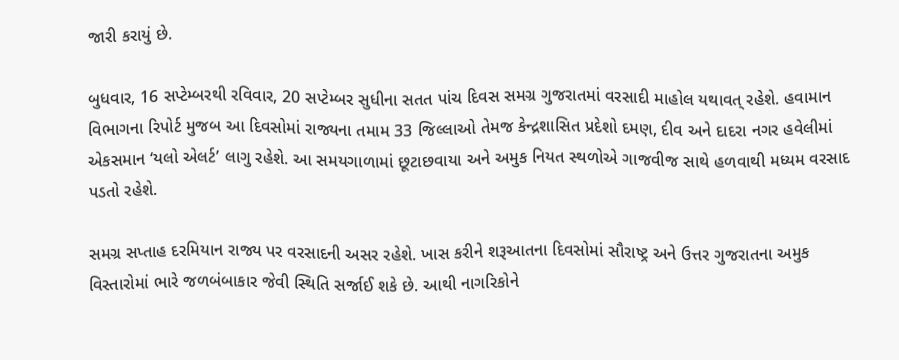જારી કરાયું છે.

બુધવાર, 16 સપ્ટેમ્બરથી રવિવાર, 20 સપ્ટેમ્બર સુધીના સતત પાંચ દિવસ સમગ્ર ગુજરાતમાં વરસાદી માહોલ યથાવત્ રહેશે. હવામાન વિભાગના રિપોર્ટ મુજબ આ દિવસોમાં રાજ્યના તમામ 33 જિલ્લાઓ તેમજ કેન્દ્રશાસિત પ્રદેશો દમણ, દીવ અને દાદરા નગર હવેલીમાં એકસમાન ‘યલો એલર્ટ’ લાગુ રહેશે. આ સમયગાળામાં છૂટાછવાયા અને અમુક નિયત સ્થળોએ ગાજવીજ સાથે હળવાથી મધ્યમ વરસાદ પડતો રહેશે.

સમગ્ર સપ્તાહ દરમિયાન રાજ્ય પર વરસાદની અસર રહેશે. ખાસ કરીને શરૂઆતના દિવસોમાં સૌરાષ્ટ્ર અને ઉત્તર ગુજરાતના અમુક વિસ્તારોમાં ભારે જળબંબાકાર જેવી સ્થિતિ સર્જાઈ શકે છે. આથી નાગરિકોને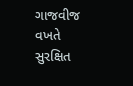ગાજવીજ વખતે સુરક્ષિત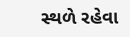સ્થળે રહેવા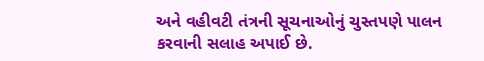અને વહીવટી તંત્રની સૂચનાઓનું ચુસ્તપણે પાલન કરવાની સલાહ અપાઈ છે.